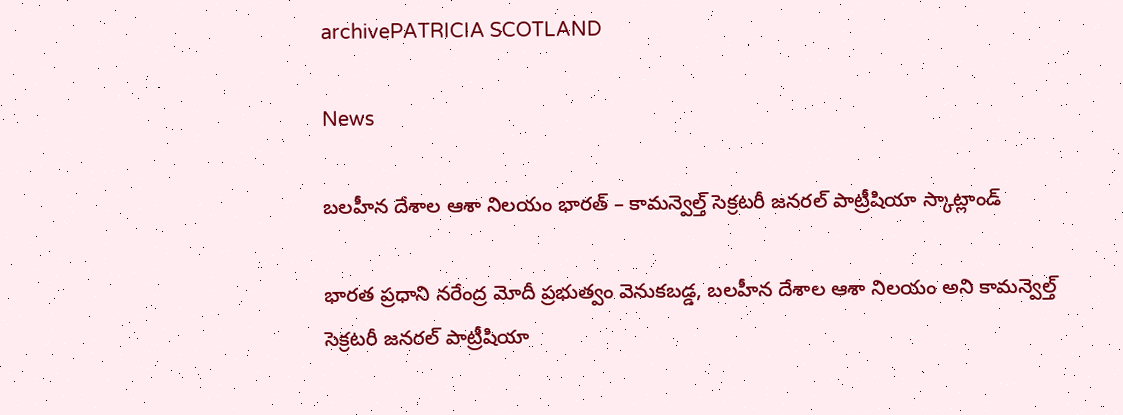archivePATRICIA SCOTLAND

News

బలహీన దేశాల ఆశా నిలయం భారత్ – కామన్వెల్త్‌ సెక్రటరీ జనరల్‌ పాట్రీషియా స్కాట్లాండ్‌

భారత ప్రధాని నరేంద్ర మోదీ ప్రభుత్వం వెనుకబడ్డ, బలహీన దేశాల ఆశా నిలయం అని కామన్వెల్త్‌ సెక్రటరీ జనరల్‌ పాట్రీషియా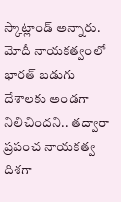స్కాట్లాండ్‌ అన్నారు. మోదీ నాయకత్వంలో భారత్‌ బడుగు దేశాలకు అండగా నిలిచిందని.. తద్వారా ప్రపంచ నాయకత్వ దిశగా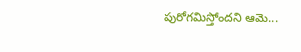పురోగమిస్తోందని ఆమె...